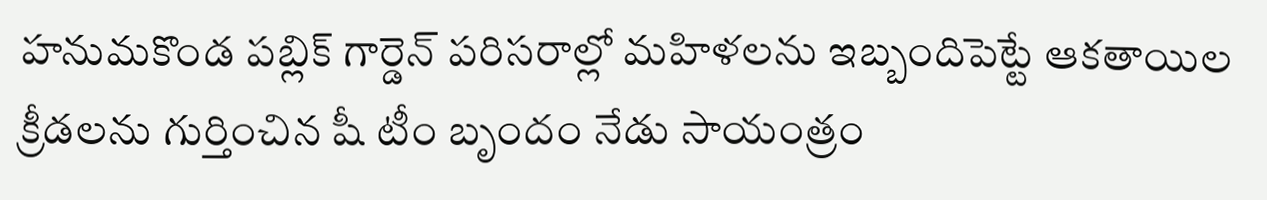హనుమకొండ పబ్లిక్ గార్డెన్ పరిసరాల్లో మహిళలను ఇబ్బందిపెట్టే ఆకతాయిల క్రీడలను గుర్తించిన షీ టీం బృందం నేడు సాయంత్రం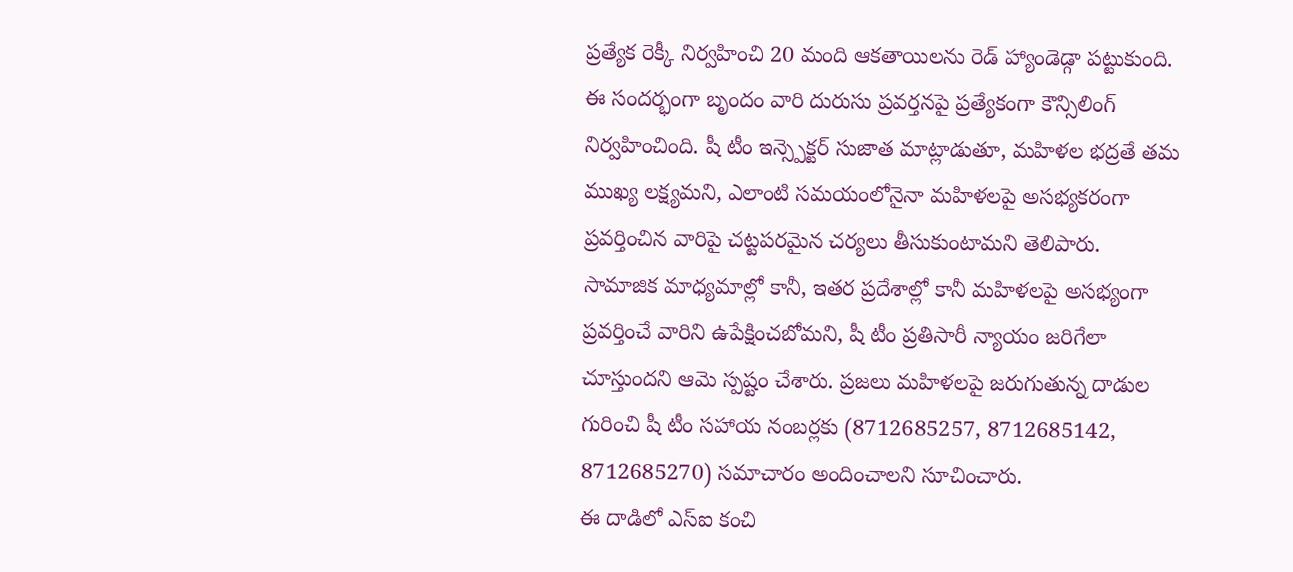ప్రత్యేక రెక్కీ నిర్వహించి 20 మంది ఆకతాయిలను రెడ్ హ్యాండెడ్గా పట్టుకుంది. ఈ సందర్భంగా బృందం వారి దురుసు ప్రవర్తనపై ప్రత్యేకంగా కౌన్సిలింగ్ నిర్వహించింది. షీ టీం ఇన్స్పెక్టర్ సుజాత మాట్లాడుతూ, మహిళల భద్రతే తమ ముఖ్య లక్ష్యమని, ఎలాంటి సమయంలోనైనా మహిళలపై అసభ్యకరంగా ప్రవర్తించిన వారిపై చట్టపరమైన చర్యలు తీసుకుంటామని తెలిపారు.
సామాజిక మాధ్యమాల్లో కానీ, ఇతర ప్రదేశాల్లో కానీ మహిళలపై అసభ్యంగా ప్రవర్తించే వారిని ఉపేక్షించబోమని, షీ టీం ప్రతిసారీ న్యాయం జరిగేలా చూస్తుందని ఆమె స్పష్టం చేశారు. ప్రజలు మహిళలపై జరుగుతున్న దాడుల గురించి షీ టీం సహాయ నంబర్లకు (8712685257, 8712685142, 8712685270) సమాచారం అందించాలని సూచించారు.
ఈ దాడిలో ఎస్ఐ కంచి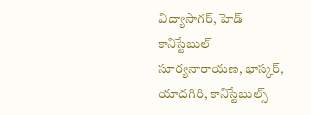విద్యాసాగర్, హెడ్ కానిస్టేబుల్ సూర్యనారాయణ, భాస్కర్, యాదగిరి, కానిస్టేబుల్స్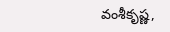వంశీకృష్ణ,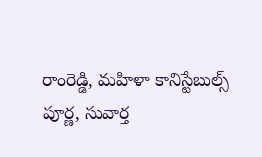రాంరెడ్డి, మహిళా కానిస్టేబుల్స్ పూర్ణ, సువార్త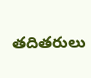తదితరులు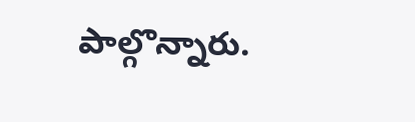పాల్గొన్నారు.